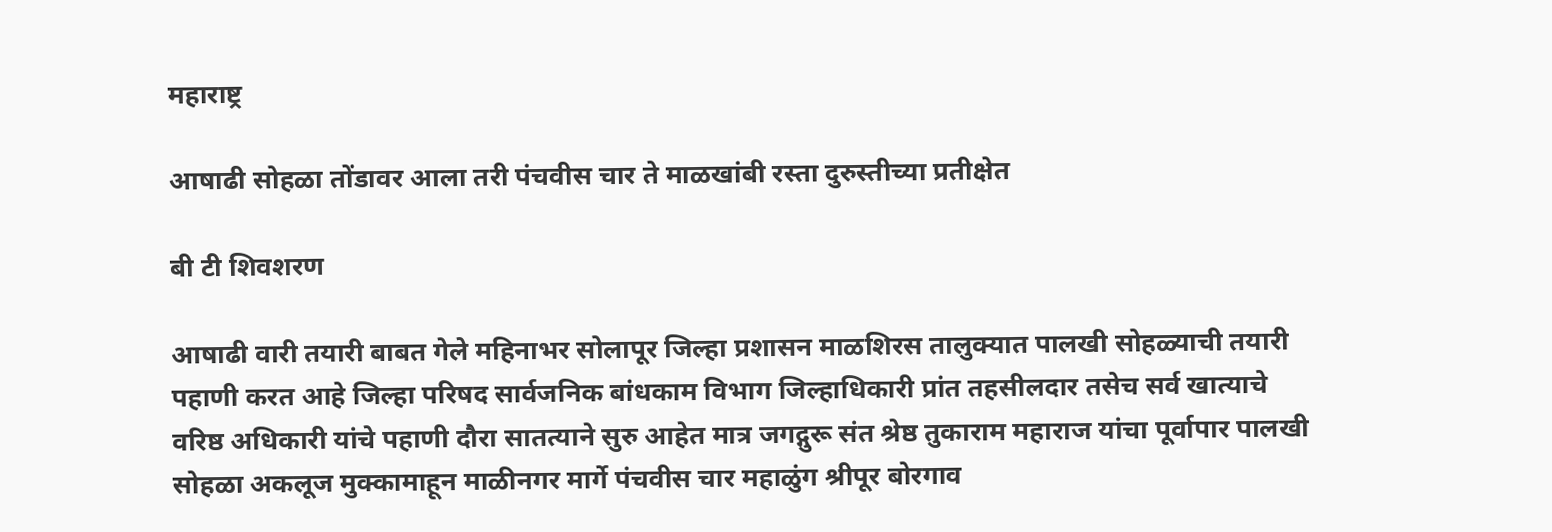महाराष्ट्र

आषाढी सोहळा तोंडावर आला तरी पंचवीस चार ते माळखांबी रस्ता दुरुस्तीच्या प्रतीक्षेत

बी टी शिवशरण

आषाढी वारी तयारी बाबत गेले महिनाभर सोलापूर जिल्हा प्रशासन माळशिरस तालुक्यात पालखी सोहळ्याची तयारी पहाणी करत आहे जिल्हा परिषद सार्वजनिक बांधकाम विभाग जिल्हाधिकारी प्रांत तहसीलदार तसेच सर्व खात्याचे वरिष्ठ अधिकारी यांचे पहाणी दौरा सातत्याने सुरु आहेत मात्र जगद्गुरू संत श्रेष्ठ तुकाराम महाराज यांचा पूर्वापार पालखी सोहळा अकलूज मुक्कामाहून माळीनगर मार्गे पंचवीस चार महाळुंग श्रीपूर बोरगाव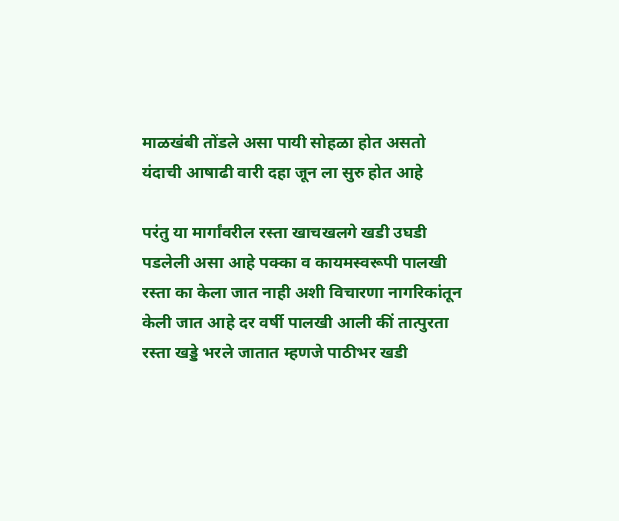माळखंबी तोंडले असा पायी सोहळा होत असतो यंदाची आषाढी वारी दहा जून ला सुरु होत आहे

परंतु या मार्गांवरील रस्ता खाचखलगे खडी उघडी पडलेली असा आहे पक्का व कायमस्वरूपी पालखी रस्ता का केला जात नाही अशी विचारणा नागरिकांतून केली जात आहे दर वर्षी पालखी आली कीं तात्पुरता रस्ता खड्डे भरले जातात म्हणजे पाठीभर खडी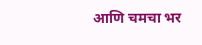आणि चमचा भर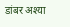डांबर अश्या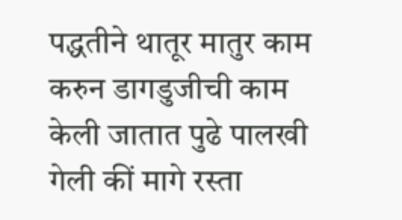पद्धतीने थातूर मातुर काम करुन डागडुजीची काम केली जातात पुढे पालखी गेली कीं मागे रस्ता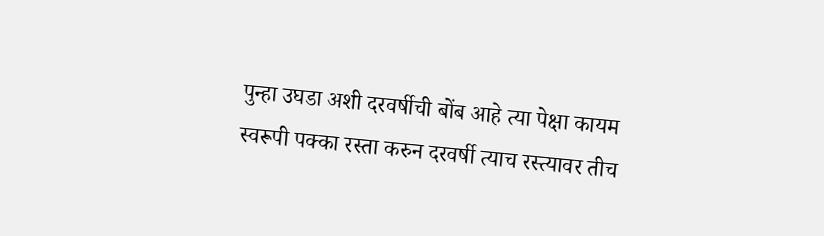पुन्हा उघडा अशी दरवर्षीची बोंब आहे त्या पेक्षा कायम स्वरूपी पक्का रस्ता करुन दरवर्षी त्याच रस्त्यावर तीच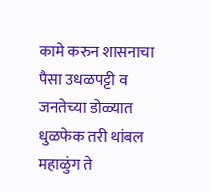कामे करुन शासनाचा पैसा उधळपट्टी व जनतेच्या डोळ्यात धुळफेक तरी थांबल महाळुंग ते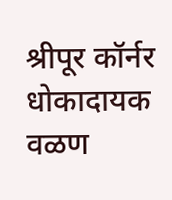श्रीपूर कॉर्नर धोकादायक वळण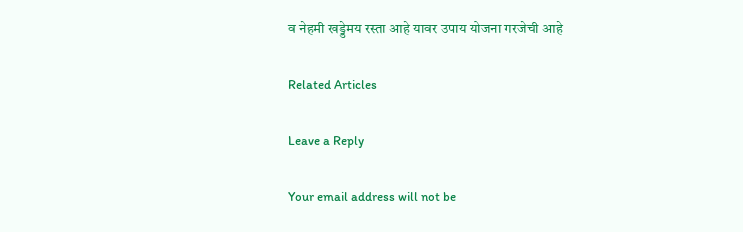व नेहमी खड्डेमय रस्ता आहे यावर उपाय योजना गरजेची आहे

Related Articles

Leave a Reply

Your email address will not be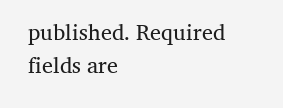published. Required fields are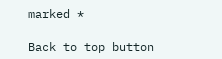marked *

Back to top button